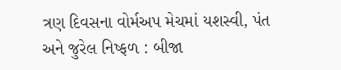ત્રણ દિવસના વોર્મઅપ મેચમાં યશસ્વી, પંત અને જુરેલ નિષ્ફળ : બીજા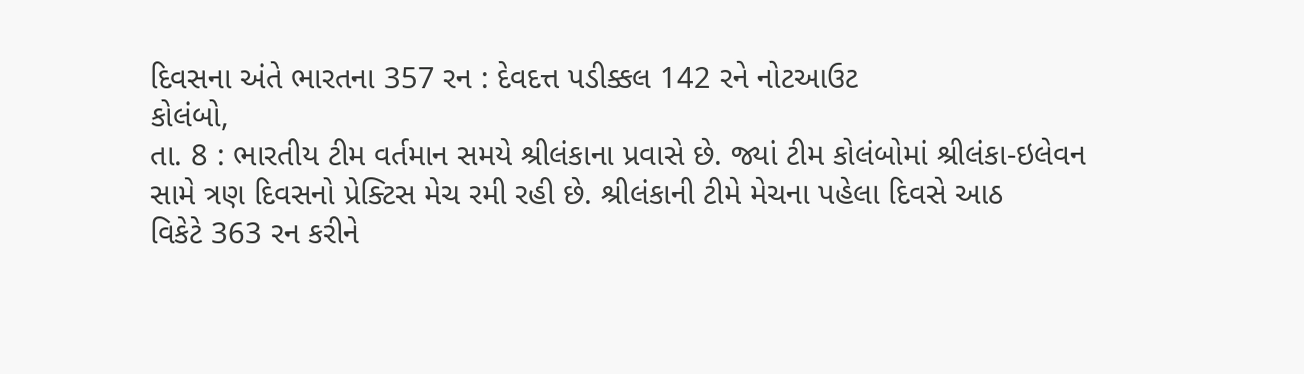દિવસના અંતે ભારતના 357 રન : દેવદત્ત પડીક્કલ 142 રને નોટઆઉટ
કોલંબો,
તા. 8 : ભારતીય ટીમ વર્તમાન સમયે શ્રીલંકાના પ્રવાસે છે. જ્યાં ટીમ કોલંબોમાં શ્રીલંકા-ઇલેવન
સામે ત્રણ દિવસનો પ્રેક્ટિસ મેચ રમી રહી છે. શ્રીલંકાની ટીમે મેચના પહેલા દિવસે આઠ
વિકેટે 363 રન કરીને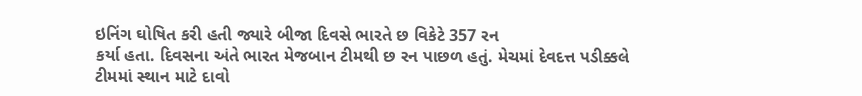ઇનિંગ ઘોષિત કરી હતી જ્યારે બીજા દિવસે ભારતે છ વિકેટે 357 રન
કર્યા હતા. દિવસના અંતે ભારત મેજબાન ટીમથી છ રન પાછળ હતું. મેચમાં દેવદત્ત પડીક્કલે
ટીમમાં સ્થાન માટે દાવો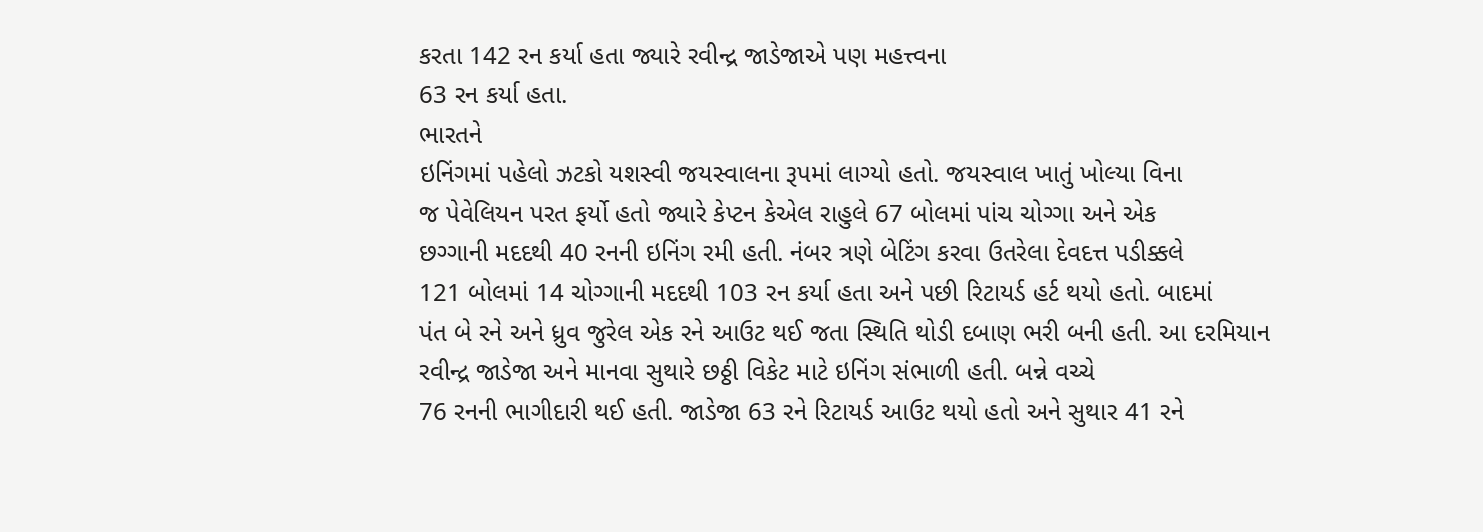કરતા 142 રન કર્યા હતા જ્યારે રવીન્દ્ર જાડેજાએ પણ મહત્ત્વના
63 રન કર્યા હતા.
ભારતને
ઇનિંગમાં પહેલો ઝટકો યશસ્વી જયસ્વાલના રૂપમાં લાગ્યો હતો. જયસ્વાલ ખાતું ખોલ્યા વિના
જ પેવેલિયન પરત ફર્યો હતો જ્યારે કેપ્ટન કેએલ રાહુલે 67 બોલમાં પાંચ ચોગ્ગા અને એક
છગ્ગાની મદદથી 40 રનની ઇનિંગ રમી હતી. નંબર ત્રણે બેટિંગ કરવા ઉતરેલા દેવદત્ત પડીક્કલે
121 બોલમાં 14 ચોગ્ગાની મદદથી 103 રન કર્યા હતા અને પછી રિટાયર્ડ હર્ટ થયો હતો. બાદમાં
પંત બે રને અને ધ્રુવ જુરેલ એક રને આઉટ થઈ જતા સ્થિતિ થોડી દબાણ ભરી બની હતી. આ દરમિયાન
રવીન્દ્ર જાડેજા અને માનવા સુથારે છઠ્ઠી વિકેટ માટે ઇનિંગ સંભાળી હતી. બન્ને વચ્ચે
76 રનની ભાગીદારી થઈ હતી. જાડેજા 63 રને રિટાયર્ડ આઉટ થયો હતો અને સુથાર 41 રને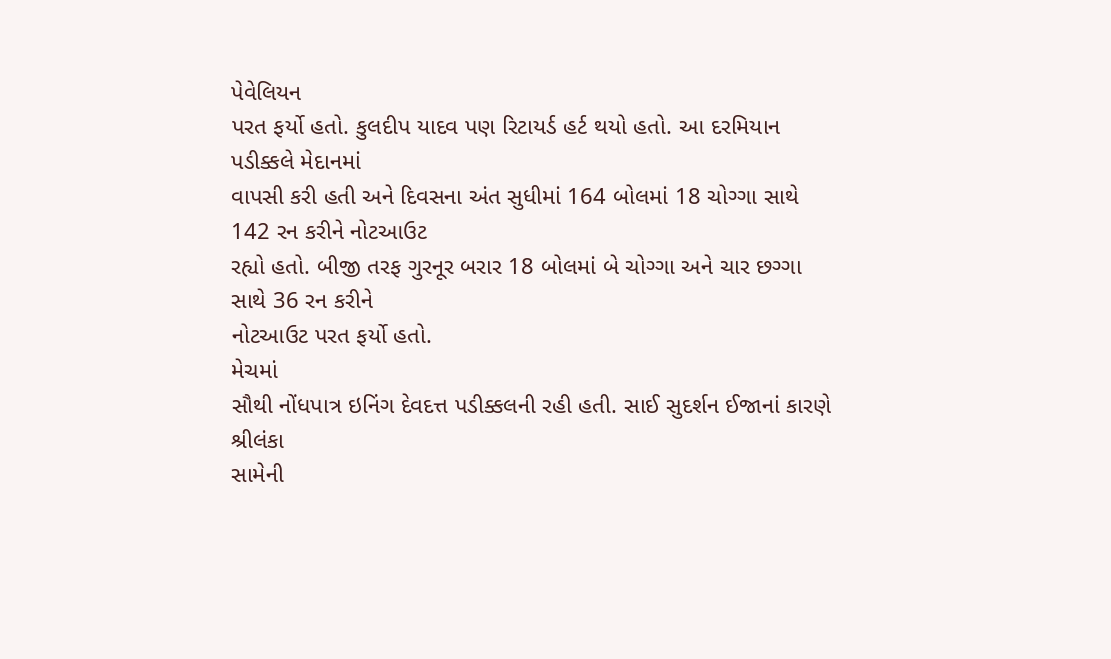પેવેલિયન
પરત ફર્યો હતો. કુલદીપ યાદવ પણ રિટાયર્ડ હર્ટ થયો હતો. આ દરમિયાન પડીક્કલે મેદાનમાં
વાપસી કરી હતી અને દિવસના અંત સુધીમાં 164 બોલમાં 18 ચોગ્ગા સાથે 142 રન કરીને નોટઆઉટ
રહ્યો હતો. બીજી તરફ ગુરનૂર બરાર 18 બોલમાં બે ચોગ્ગા અને ચાર છગ્ગા સાથે 36 રન કરીને
નોટઆઉટ પરત ફર્યો હતો.
મેચમાં
સૌથી નોંધપાત્ર ઇનિંગ દેવદત્ત પડીક્કલની રહી હતી. સાઈ સુદર્શન ઈજાનાં કારણે શ્રીલંકા
સામેની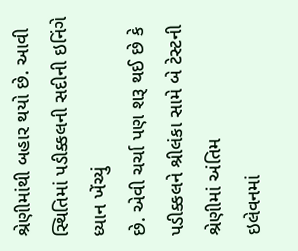શ્રેણીમાંથી બહાર થયો છે. આવી સ્થિતિમાં પડીક્કલની સદીની ઇનિંગે ધ્યાન ખેંચ્યું
છે. એવી ચર્ચા પણ શરૂ થઈ છે કે પડીક્કલને શ્રીલંકા સામે બે ટેસ્ટની શ્રેણીમાં અંતિમ
ઇલેવનમાં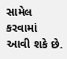સામેલ કરવામાં આવી શકે છે.